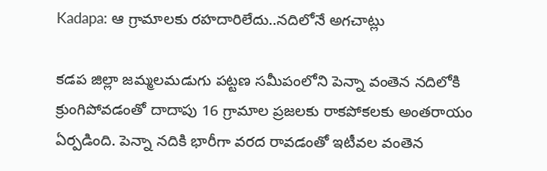Kadapa: ఆ గ్రామాలకు రహదారిలేదు..నదిలోనే అగచాట్లు

కడప జిల్లా జమ్మలమడుగు పట్టణ సమీపంలోని పెన్నా వంతెన నదిలోకి క్రుంగిపోవడంతో దాదాపు 16 గ్రామాల ప్రజలకు రాకపోకలకు అంతరాయం ఏర్పడింది. పెన్నా నదికి భారీగా వరద రావడంతో ఇటీవల వంతెన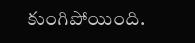కుంగిపోయింది.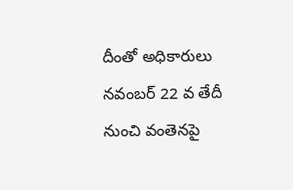దీంతో అధికారులు నవంబర్ 22 వ తేదీ నుంచి వంతెనపై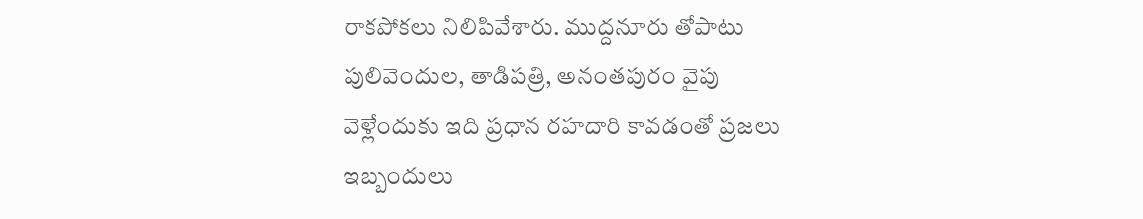రాకపోకలు నిలిపివేశారు. ముద్దనూరు తోపాటు పులివెందుల, తాడిపత్రి, అనంతపురం వైపు వెళ్లేందుకు ఇది ప్రధాన రహదారి కావడంతో ప్రజలు ఇబ్బందులు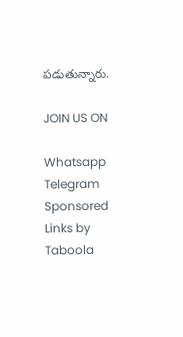పడుతున్నారు.

JOIN US ON

Whatsapp
Telegram
Sponsored Links by Taboola